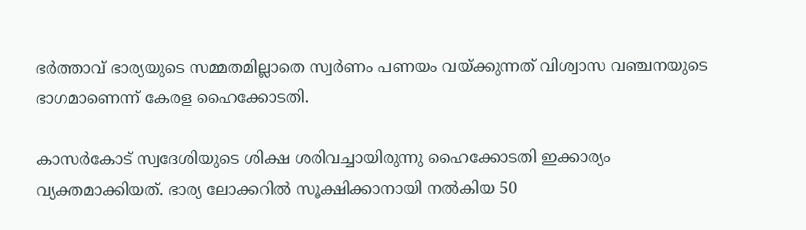ഭർത്താവ് ഭാര്യയുടെ സമ്മതമില്ലാതെ സ്വർണം പണയം വയ്ക്കുന്നത് വിശ്വാസ വഞ്ചനയുടെ ഭാഗമാണെന്ന് കേരള ഹൈക്കോടതി.

കാസർകോട് സ്വദേശിയുടെ ശിക്ഷ ശരിവച്ചായിരുന്നു ഹൈക്കോടതി ഇക്കാര്യം വ്യക്തമാക്കിയത്. ഭാര്യ ലോക്കറില്‍ സൂക്ഷിക്കാനായി നല്‍കിയ 50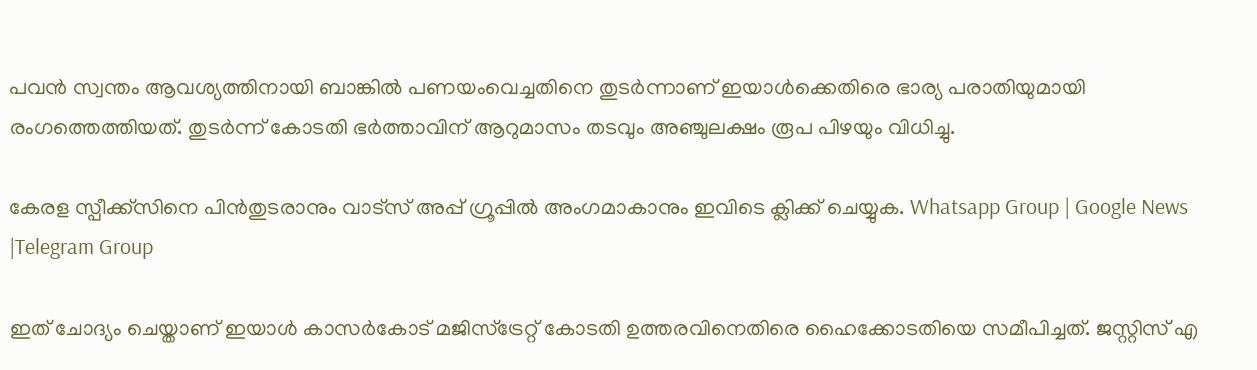പവൻ സ്വന്തം ആവശ്യത്തിനായി ബാങ്കില്‍ പണയംവെച്ചതിനെ തുടർന്നാണ് ഇയാള്‍ക്കെതിരെ ഭാര്യ പരാതിയുമായി രംഗത്തെത്തിയത്. തുടർന്ന് കോടതി ഭർത്താവിന് ആറുമാസം തടവും അഞ്ചുലക്ഷം രൂപ പിഴയും വിധിച്ചു.

കേരള സ്പീക്ക്സിനെ പിൻതുടരാനും വാട്സ് അപ്പ് ഗ്രൂപ്പിൽ അംഗമാകാനും ഇവിടെ ക്ലിക്ക് ചെയ്യുക. Whatsapp Group | Google News |Telegram Group

ഇത് ചോദ്യം ചെയ്താണ് ഇയാള്‍ കാസർകോട് മജിസ്‌ട്രേറ്റ് കോടതി ഉത്തരവിനെതിരെ ഹൈക്കോടതിയെ സമീപിച്ചത്. ജസ്റ്റിസ് എ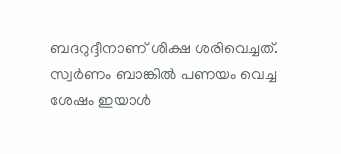ബദറുദ്ദീനാണ് ശിക്ഷ ശരിവെച്ചത്. സ്വർണം ബാങ്കില്‍ പണയം വെച്ച ശേഷം ഇയാള്‍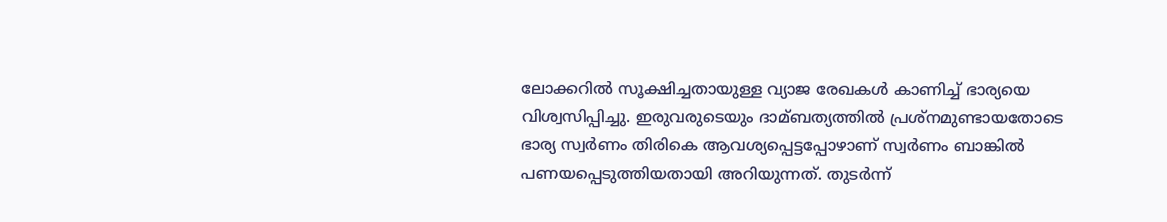ലോക്കറില്‍ സൂക്ഷിച്ചതായുള്ള വ്യാജ രേഖകള്‍ കാണിച്ച്‌ ഭാര്യയെ വിശ്വസിപ്പിച്ചു. ഇരുവരുടെയും ദാമ്ബത്യത്തില്‍ പ്രശ്നമുണ്ടായതോടെ ഭാര്യ സ്വർണം തിരികെ ആവശ്യപ്പെട്ടപ്പോഴാണ് സ്വർണം ബാങ്കില്‍ പണയപ്പെടുത്തിയതായി അറിയുന്നത്. തുടർന്ന്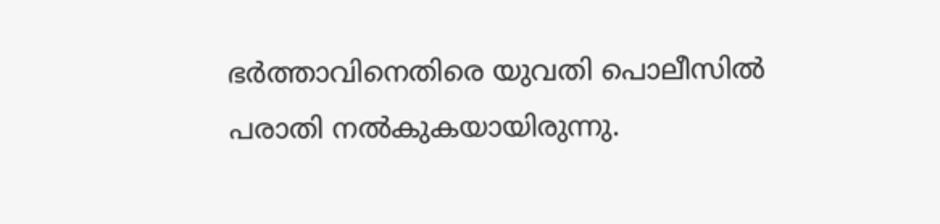ഭർത്താവിനെതിരെ യുവതി പൊലീസില്‍ പരാതി നല്‍കുകയായിരുന്നു.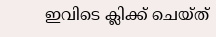ഇവിടെ ക്ലിക്ക് ചെയ്ത്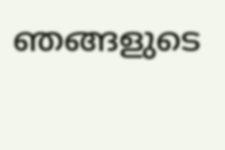ഞങ്ങളുടെ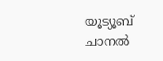യൂട്യൂബ് ചാനൽ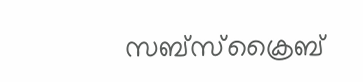സബ്സ്ക്രൈബ്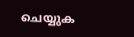ചെയ്യുക